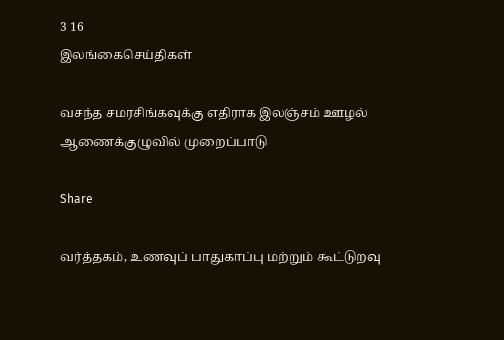3 16
இலங்கைசெய்திகள்

வசந்த சமரசிங்கவுக்கு எதிராக இலஞ்சம் ஊழல் ஆணைக்குழுவில் முறைப்பாடு

Share

வர்த்தகம், உணவுப் பாதுகாப்பு மற்றும் கூட்டுறவு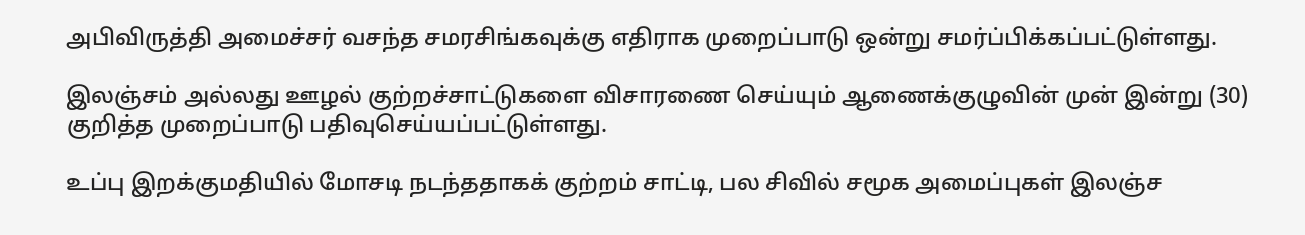அபிவிருத்தி அமைச்சர் வசந்த சமரசிங்கவுக்கு எதிராக முறைப்பாடு ஒன்று சமர்ப்பிக்கப்பட்டுள்ளது.

இலஞ்சம் அல்லது ஊழல் குற்றச்சாட்டுகளை விசாரணை செய்யும் ஆணைக்குழுவின் முன் இன்று (30) குறித்த முறைப்பாடு பதிவுசெய்யப்பட்டுள்ளது.

உப்பு இறக்குமதியில் மோசடி நடந்ததாகக் குற்றம் சாட்டி, பல சிவில் சமூக அமைப்புகள் இலஞ்ச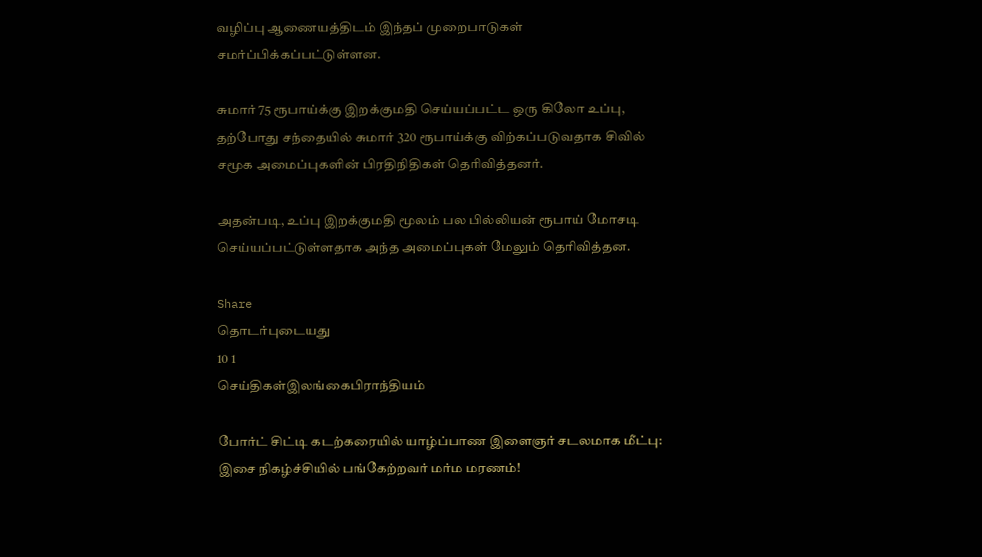வழிப்பு ஆணையத்திடம் இந்தப் முறைபாடுகள் சமர்ப்பிக்கப்பட்டுள்ளன.

சுமார் 75 ரூபாய்க்கு இறக்குமதி செய்யப்பட்ட ஒரு கிலோ உப்பு, தற்போது சந்தையில் சுமார் 320 ரூபாய்க்கு விற்கப்படுவதாக சிவில் சமூக அமைப்புகளின் பிரதிநிதிகள் தெரிவித்தனர்.

அதன்படி, உப்பு இறக்குமதி மூலம் பல பில்லியன் ரூபாய் மோசடி செய்யப்பட்டுள்ளதாக அந்த அமைப்புகள் மேலும் தெரிவித்தன.

Share
தொடர்புடையது
10 1
செய்திகள்இலங்கைபிராந்தியம்

போர்ட் சிட்டி கடற்கரையில் யாழ்ப்பாண இளைஞர் சடலமாக மீட்பு: இசை நிகழ்ச்சியில் பங்கேற்றவர் மர்ம மரணம்!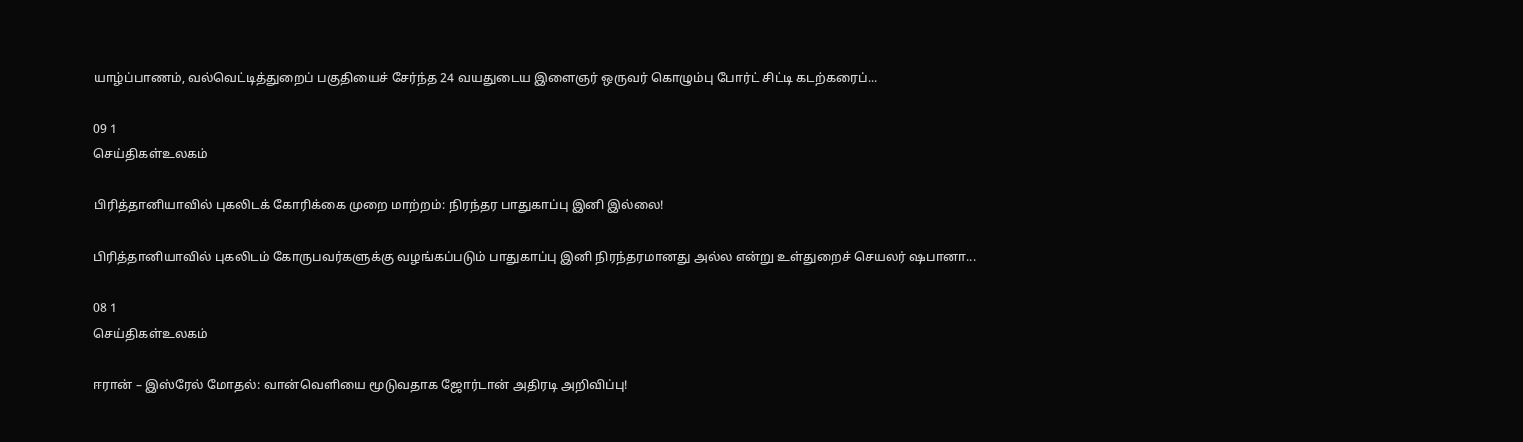யாழ்ப்பாணம், வல்வெட்டித்துறைப் பகுதியைச் சேர்ந்த 24 வயதுடைய இளைஞர் ஒருவர் கொழும்பு போர்ட் சிட்டி கடற்கரைப்...

09 1
செய்திகள்உலகம்

பிரித்தானியாவில் புகலிடக் கோரிக்கை முறை மாற்றம்: நிரந்தர பாதுகாப்பு இனி இல்லை!

பிரித்தானியாவில் புகலிடம் கோருபவர்களுக்கு வழங்கப்படும் பாதுகாப்பு இனி நிரந்தரமானது அல்ல என்று உள்துறைச் செயலர் ஷபானா...

08 1
செய்திகள்உலகம்

ஈரான் – இஸ்ரேல் மோதல்: வான்வெளியை மூடுவதாக ஜோர்டான் அதிரடி அறிவிப்பு!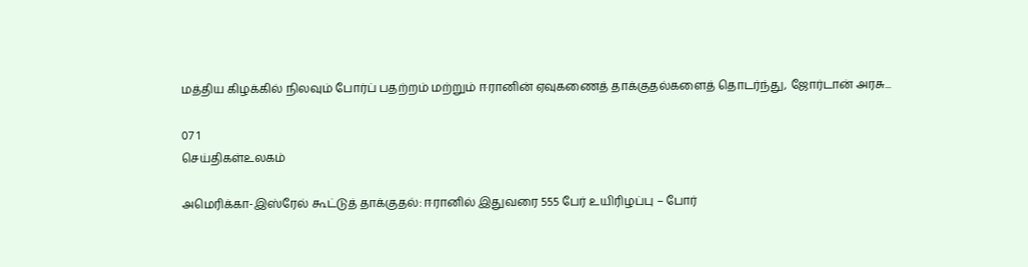மத்திய கிழக்கில் நிலவும் போர்ப் பதற்றம் மற்றும் ஈரானின் ஏவுகணைத் தாக்குதல்களைத் தொடர்ந்து, ஜோர்டான் அரசு...

07 1
செய்திகள்உலகம்

அமெரிக்கா-இஸ்ரேல் கூட்டுத் தாக்குதல்: ஈரானில் இதுவரை 555 பேர் உயிரிழப்பு – போர்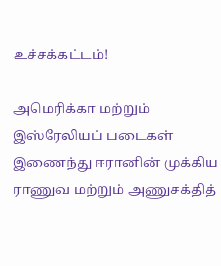உச்சக்கட்டம்!

அமெரிக்கா மற்றும் இஸ்ரேலியப் படைகள் இணைந்து ஈரானின் முக்கிய ராணுவ மற்றும் அணுசக்தித்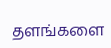தளங்களை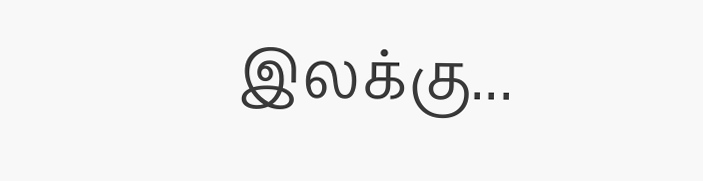இலக்கு...